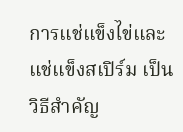การแช่แข็งไข่และแช่แข็งสเปิร์ม เป็นวิธีสำคัญ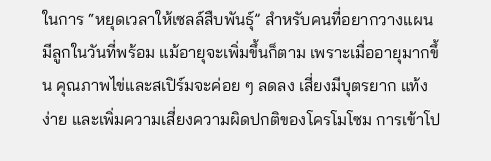ในการ “หยุดเวลาให้เซลล์สืบพันธุ์” สำหรับคนที่อยากวางแผนมีลูกในวันที่พร้อม แม้อายุจะเพิ่มขึ้นก็ตาม เพราะเมื่ออายุมากขึ้น คุณภาพไข่และสเปิร์มจะค่อย ๆ ลดลง เสี่ยงมีบุตรยาก แท้งง่าย และเพิ่มความเสี่ยงความผิดปกติของโครโมโซม การเข้าโป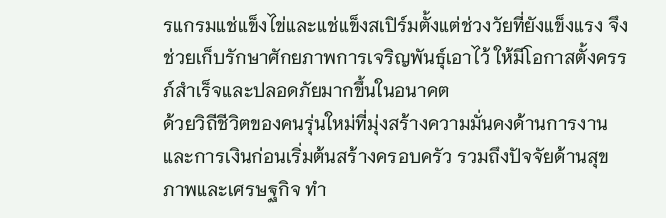รแกรมแช่แข็งไข่และแช่แข็งสเปิร์มตั้งแต่ช่วงวัยที่ยังแข็งแรง จึงช่วยเก็บรักษาศักยภาพการเจริญพันธุ์เอาไว้ ให้มีโอกาสตั้งครรภ์สำเร็จและปลอดภัยมากขึ้นในอนาคต
ด้วยวิถีชีวิตของคนรุ่นใหม่ที่มุ่งสร้างความมั่นคงด้านการงานและการเงินก่อนเริ่มต้นสร้างครอบครัว รวมถึงปัจจัยด้านสุขภาพและเศรษฐกิจ ทำ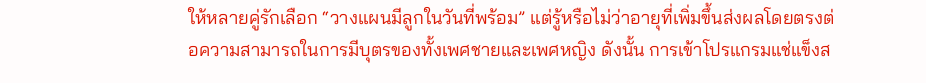ให้หลายคู่รักเลือก “วางแผนมีลูกในวันที่พร้อม” แต่รู้หรือไม่ว่าอายุที่เพิ่มขึ้นส่งผลโดยตรงต่อความสามารถในการมีบุตรของทั้งเพศชายและเพศหญิง ดังนั้น การเข้าโปรแกรมแช่แข็งส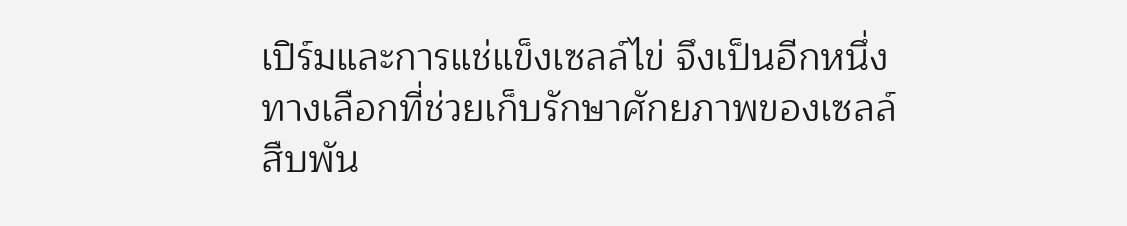เปิร์มและการแช่แข็งเซลล์ไข่ จึงเป็นอีกหนึ่งทางเลือกที่ช่วยเก็บรักษาศักยภาพของเซลล์สืบพัน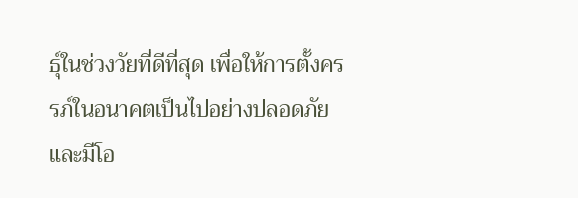ธุ์ในช่วงวัยที่ดีที่สุด เพื่อให้การตั้งครรภ์ในอนาคตเป็นไปอย่างปลอดภัยและมีโอ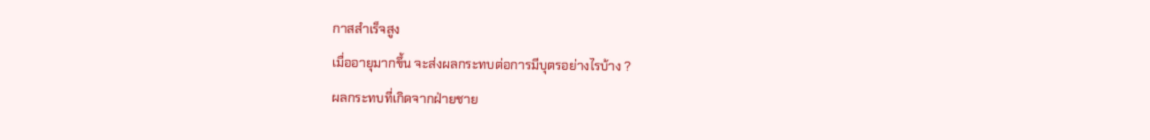กาสสำเร็จสูง
เมื่ออายุมากขึ้น จะส่งผลกระทบต่อการมีบุตรอย่างไรบ้าง ?
ผลกระทบที่เกิดจากฝ่ายชาย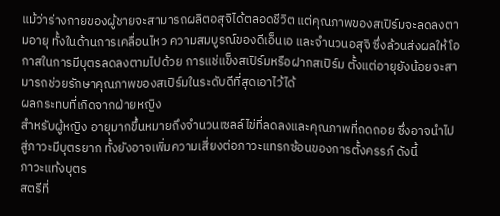แม้ว่าร่างกายของผู้ชายจะสามารถผลิตอสุจิได้ตลอดชีวิต แต่คุณภาพของสเปิร์มจะลดลงตามอายุ ทั้งในด้านการเคลื่อนไหว ความสมบูรณ์ของดีเอ็นเอ และจำนวนอสุจิ ซึ่งล้วนส่งผลให้โอกาสในการมีบุตรลดลงตามไปด้วย การแช่แข็งสเปิร์มหรือฝากสเปิร์ม ตั้งแต่อายุยังน้อยจะสามารถช่วยรักษาคุณภาพของสเปิร์มในระดับดีที่สุดเอาไว้ได้
ผลกระทบที่เกิดจากฝ่ายหญิง
สำหรับผู้หญิง อายุมากขึ้นหมายถึงจำนวนเซลล์ไข่ที่ลดลงและคุณภาพที่ถดถอย ซึ่งอาจนำไปสู่ภาวะมีบุตรยาก ทั้งยังอาจเพิ่มความเสี่ยงต่อภาวะแทรกซ้อนของการตั้งครรภ์ ดังนี้
ภาวะแท้งบุตร
สตรีที่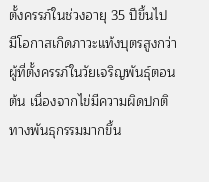ตั้งครรภ์ในช่วงอายุ 35 ปีขึ้นไป มีโอกาสเกิดภาวะแท้งบุตรสูงกว่าผู้ที่ตั้งครรภ์ในวัยเจริญพันธุ์ตอนต้น เนื่องจากไข่มีความผิดปกติทางพันธุกรรมมากขึ้น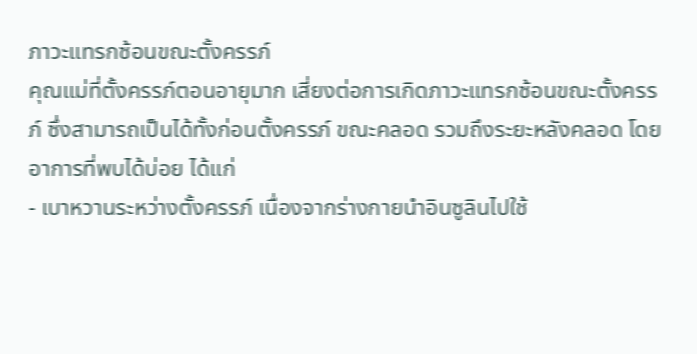ภาวะแทรกซ้อนขณะตั้งครรภ์
คุณแม่ที่ตั้งครรภ์ตอนอายุมาก เสี่ยงต่อการเกิดภาวะแทรกซ้อนขณะตั้งครรภ์ ซึ่งสามารถเป็นได้ทั้งก่อนตั้งครรภ์ ขณะคลอด รวมถึงระยะหลังคลอด โดยอาการที่พบได้บ่อย ได้แก่
- เบาหวานระหว่างตั้งครรภ์ เนื่องจากร่างกายนำอินซูลินไปใช้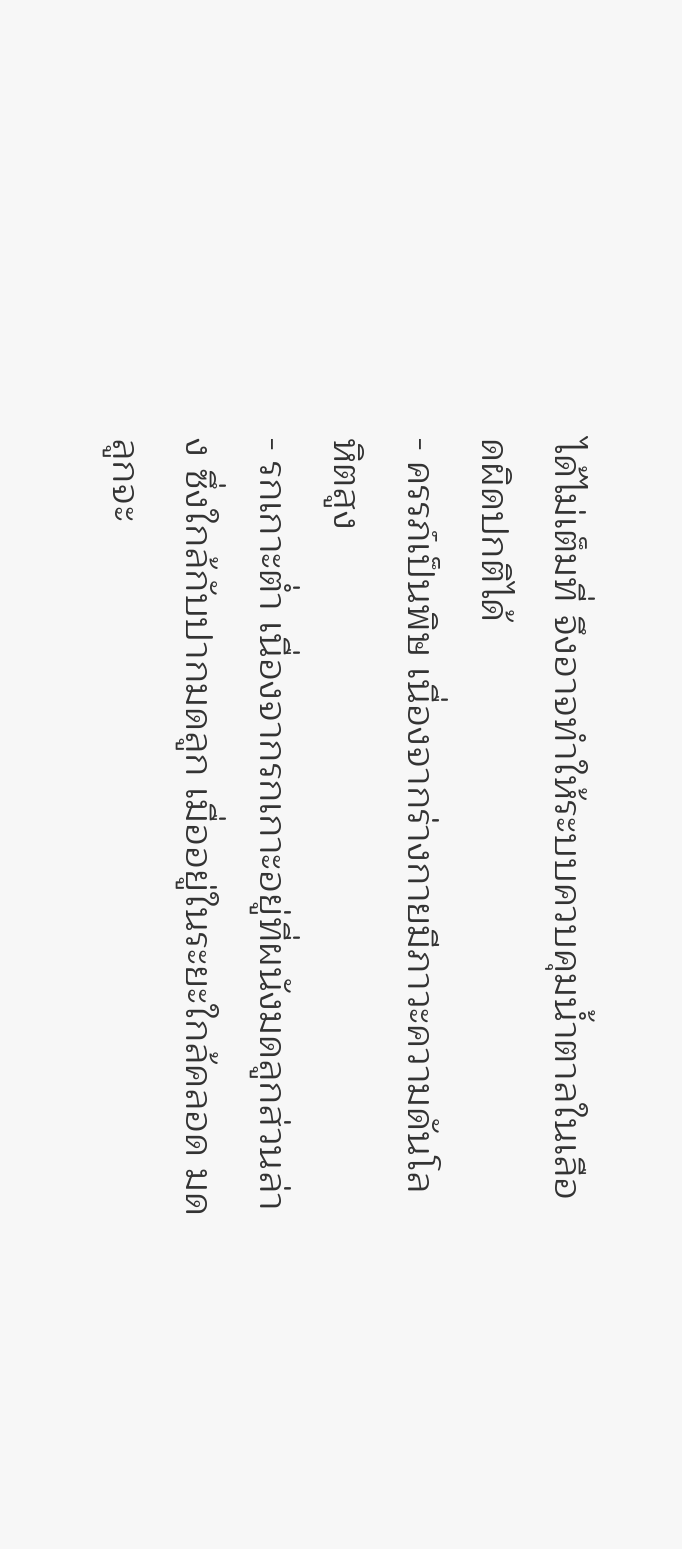ได้ไม่เต็มที่ จึงอาจทำให้ระบบควบคุมน้ำตาลในเลือดผิดปกติได้
- ครรภ์เป็นพิษ เนื่องจากร่างกายมีภาวะความดันโลหิตสูง
- รกเกาะต่ำ เนื่องจากรกเกาะอยู่ที่ผนังมดลูกส่วนล่าง ซึ่งใกล้กับปากมดลูก เมื่ออยู่ในระยะใกล้คลอด มดลูกจะ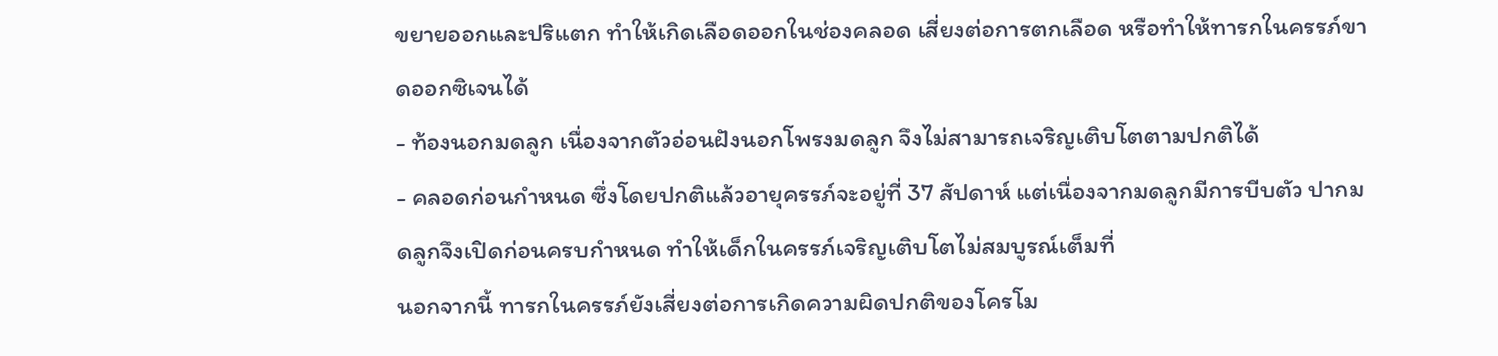ขยายออกและปริแตก ทำให้เกิดเลือดออกในช่องคลอด เสี่ยงต่อการตกเลือด หรือทำให้ทารกในครรภ์ขาดออกซิเจนได้
- ท้องนอกมดลูก เนื่องจากตัวอ่อนฝังนอกโพรงมดลูก จึงไม่สามารถเจริญเติบโตตามปกติได้
- คลอดก่อนกำหนด ซึ่งโดยปกติแล้วอายุครรภ์จะอยู่ที่ 37 สัปดาห์ แต่เนื่องจากมดลูกมีการบีบตัว ปากมดลูกจึงเปิดก่อนครบกำหนด ทำให้เด็กในครรภ์เจริญเติบโตไม่สมบูรณ์เต็มที่
นอกจากนี้ ทารกในครรภ์ยังเสี่ยงต่อการเกิดความผิดปกติของโครโม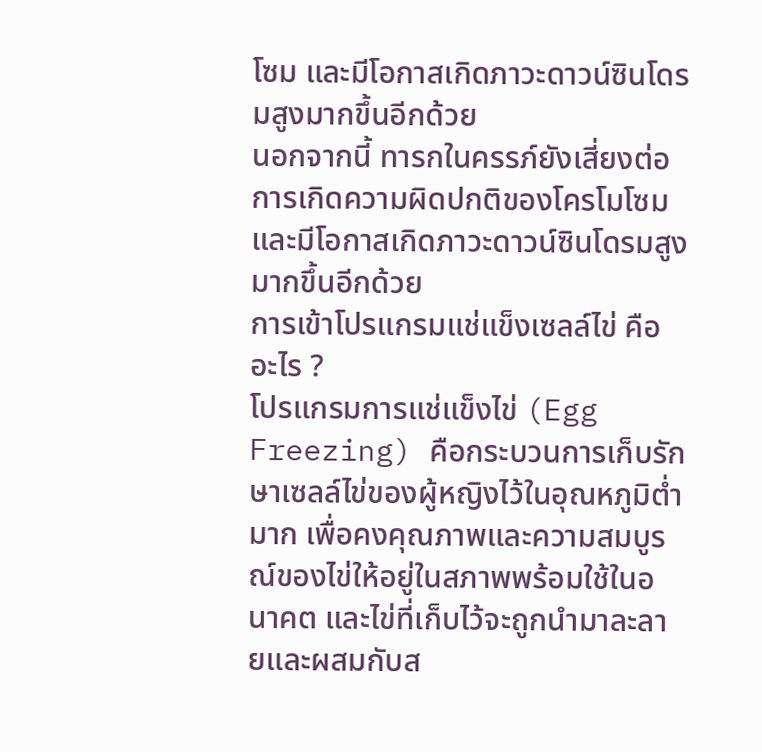โซม และมีโอกาสเกิดภาวะดาวน์ซินโดรมสูงมากขึ้นอีกด้วย
นอกจากนี้ ทารกในครรภ์ยังเสี่ยงต่อการเกิดความผิดปกติของโครโมโซม และมีโอกาสเกิดภาวะดาวน์ซินโดรมสูงมากขึ้นอีกด้วย
การเข้าโปรแกรมแช่แข็งเซลล์ไข่ คืออะไร ?
โปรแกรมการแช่แข็งไข่ (Egg Freezing) คือกระบวนการเก็บรักษาเซลล์ไข่ของผู้หญิงไว้ในอุณหภูมิต่ำมาก เพื่อคงคุณภาพและความสมบูรณ์ของไข่ให้อยู่ในสภาพพร้อมใช้ในอนาคต และไข่ที่เก็บไว้จะถูกนำมาละลายและผสมกับส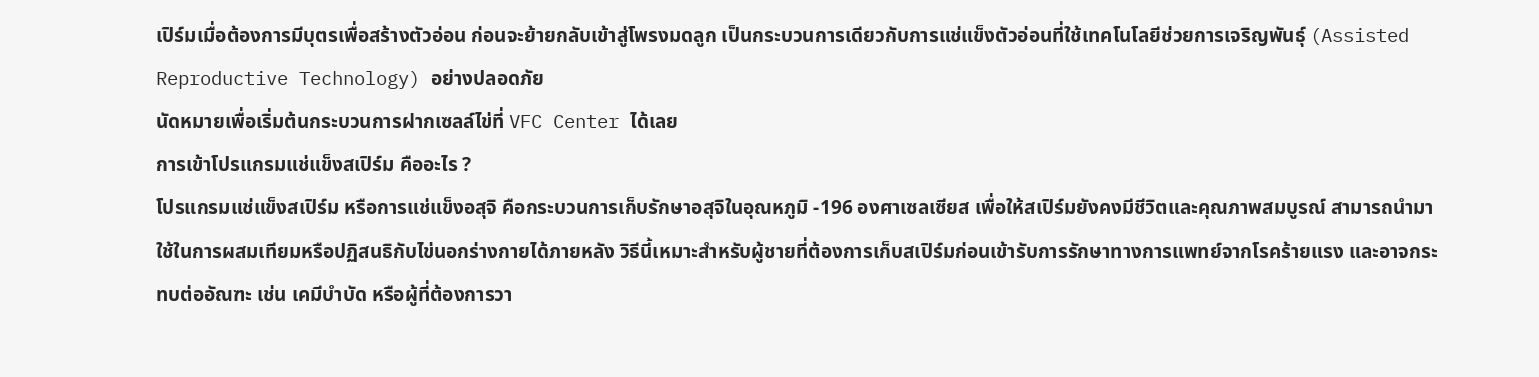เปิร์มเมื่อต้องการมีบุตรเพื่อสร้างตัวอ่อน ก่อนจะย้ายกลับเข้าสู่โพรงมดลูก เป็นกระบวนการเดียวกับการแช่แข็งตัวอ่อนที่ใช้เทคโนโลยีช่วยการเจริญพันธุ์ (Assisted Reproductive Technology) อย่างปลอดภัย
นัดหมายเพื่อเริ่มต้นกระบวนการฝากเซลล์ไข่ที่ VFC Center ได้เลย
การเข้าโปรแกรมแช่แข็งสเปิร์ม คืออะไร ?
โปรแกรมแช่แข็งสเปิร์ม หรือการแช่แข็งอสุจิ คือกระบวนการเก็บรักษาอสุจิในอุณหภูมิ -196 องศาเซลเซียส เพื่อให้สเปิร์มยังคงมีชีวิตและคุณภาพสมบูรณ์ สามารถนำมาใช้ในการผสมเทียมหรือปฏิสนธิกับไข่นอกร่างกายได้ภายหลัง วิธีนี้เหมาะสำหรับผู้ชายที่ต้องการเก็บสเปิร์มก่อนเข้ารับการรักษาทางการแพทย์จากโรคร้ายแรง และอาจกระทบต่ออัณฑะ เช่น เคมีบำบัด หรือผู้ที่ต้องการวา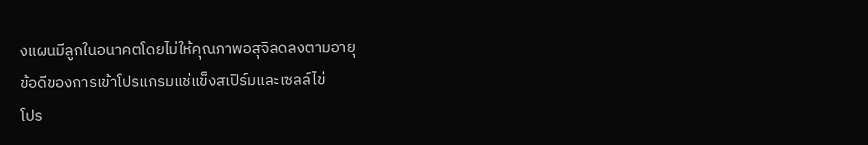งแผนมีลูกในอนาคตโดยไม่ให้คุณภาพอสุจิลดลงตามอายุ
ข้อดีของการเข้าโปรแกรมแช่แข็งสเปิร์มและเซลล์ไข่
โปร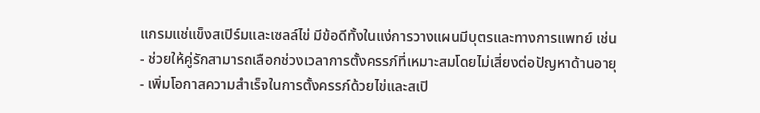แกรมแช่แข็งสเปิร์มและเซลล์ไข่ มีข้อดีทั้งในแง่การวางแผนมีบุตรและทางการแพทย์ เช่น
- ช่วยให้คู่รักสามารถเลือกช่วงเวลาการตั้งครรภ์ที่เหมาะสมโดยไม่เสี่ยงต่อปัญหาด้านอายุ
- เพิ่มโอกาสความสำเร็จในการตั้งครรภ์ด้วยไข่และสเปิ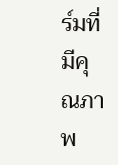ร์มที่มีคุณภาพ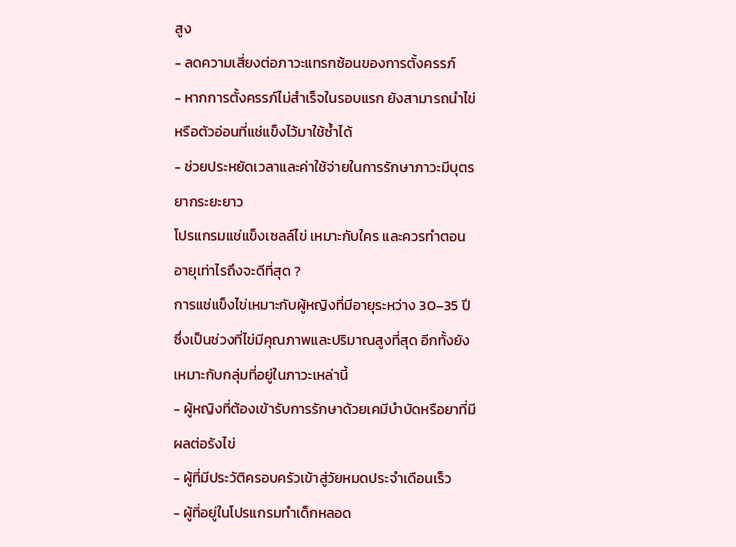สูง
- ลดความเสี่ยงต่อภาวะแทรกซ้อนของการตั้งครรภ์
- หากการตั้งครรภ์ไม่สำเร็จในรอบแรก ยังสามารถนำไข่หรือตัวอ่อนที่แช่แข็งไว้มาใช้ซ้ำได้
- ช่วยประหยัดเวลาและค่าใช้จ่ายในการรักษาภาวะมีบุตรยากระยะยาว
โปรแกรมแช่แข็งเซลล์ไข่ เหมาะกับใคร และควรทำตอนอายุเท่าไรถึงจะดีที่สุด ?
การแช่แข็งไข่เหมาะกับผู้หญิงที่มีอายุระหว่าง 30–35 ปี ซึ่งเป็นช่วงที่ไข่มีคุณภาพและปริมาณสูงที่สุด อีกทั้งยังเหมาะกับกลุ่มที่อยู่ในภาวะเหล่านี้
- ผู้หญิงที่ต้องเข้ารับการรักษาด้วยเคมีบำบัดหรือยาที่มีผลต่อรังไข่
- ผู้ที่มีประวัติครอบครัวเข้าสู่วัยหมดประจำเดือนเร็ว
- ผู้ที่อยู่ในโปรแกรมทำเด็กหลอด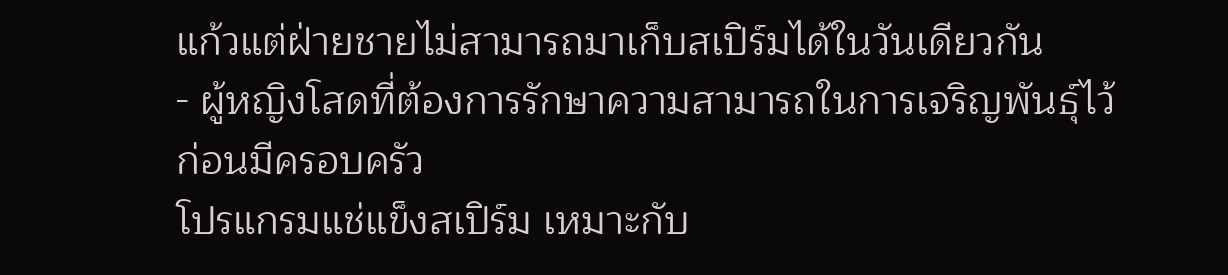แก้วแต่ฝ่ายชายไม่สามารถมาเก็บสเปิร์มได้ในวันเดียวกัน
- ผู้หญิงโสดที่ต้องการรักษาความสามารถในการเจริญพันธุ์ไว้ก่อนมีครอบครัว
โปรแกรมแช่แข็งสเปิร์ม เหมาะกับ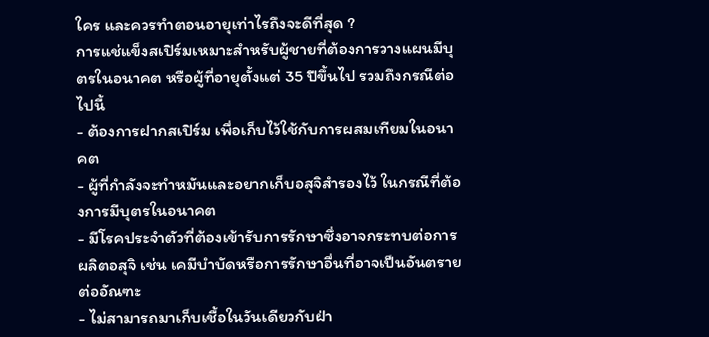ใคร และควรทำตอนอายุเท่าไรถึงจะดีที่สุด ?
การแช่แข็งสเปิร์มเหมาะสำหรับผู้ชายที่ต้องการวางแผนมีบุตรในอนาคต หรือผู้ที่อายุตั้งแต่ 35 ปีขึ้นไป รวมถึงกรณีต่อไปนี้
- ต้องการฝากสเปิร์ม เพื่อเก็บไว้ใช้กับการผสมเทียมในอนาคต
- ผู้ที่กำลังจะทำหมันและอยากเก็บอสุจิสำรองไว้ ในกรณีที่ต้องการมีบุตรในอนาคต
- มีโรคประจำตัวที่ต้องเข้ารับการรักษาซึ่งอาจกระทบต่อการผลิตอสุจิ เช่น เคมีบำบัดหรือการรักษาอื่นที่อาจเป็นอันตรายต่ออัณฑะ
- ไม่สามารถมาเก็บเชื้อในวันเดียวกับฝ่า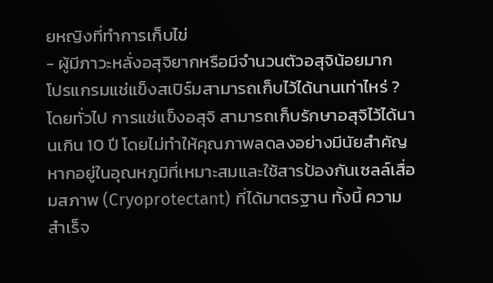ยหญิงที่ทำการเก็บไข่
- ผู้มีภาวะหลั่งอสุจิยากหรือมีจำนวนตัวอสุจิน้อยมาก
โปรแกรมแช่แข็งสเปิร์มสามารถเก็บไว้ได้นานเท่าไหร่ ?
โดยทั่วไป การแช่แข็งอสุจิ สามารถเก็บรักษาอสุจิไว้ได้นานเกิน 10 ปี โดยไม่ทำให้คุณภาพลดลงอย่างมีนัยสำคัญ หากอยู่ในอุณหภูมิที่เหมาะสมและใช้สารป้องกันเซลล์เสื่อมสภาพ (Cryoprotectant) ที่ได้มาตรฐาน ทั้งนี้ ความสำเร็จ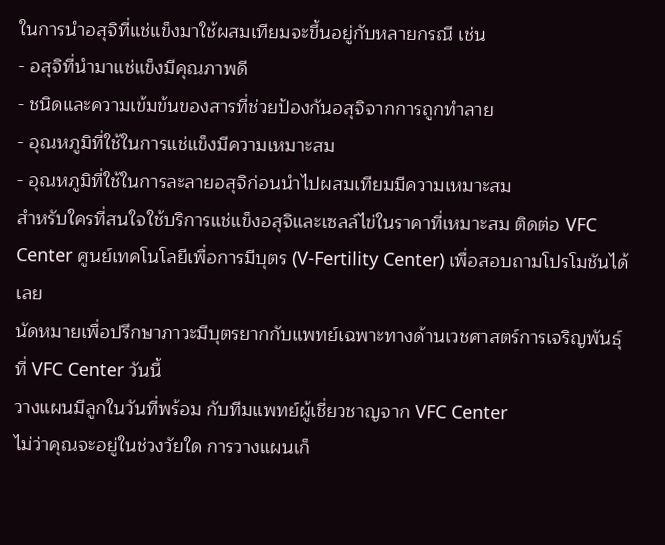ในการนำอสุจิที่แช่แข็งมาใช้ผสมเทียมจะขึ้นอยู่กับหลายกรณี เช่น
- อสุจิที่นำมาแช่แข็งมีคุณภาพดี
- ชนิดและความเข้มข้นของสารที่ช่วยป้องกันอสุจิจากการถูกทำลาย
- อุณหภูมิที่ใช้ในการแช่แข็งมีความเหมาะสม
- อุณหภูมิที่ใช้ในการละลายอสุจิก่อนนำไปผสมเทียมมีความเหมาะสม
สำหรับใครที่สนใจใช้บริการแช่แข็งอสุจิและเซลล์ไข่ในราคาที่เหมาะสม ติดต่อ VFC Center ศูนย์เทคโนโลยีเพื่อการมีบุตร (V-Fertility Center) เพื่อสอบถามโปรโมชันได้เลย
นัดหมายเพื่อปรึกษาภาวะมีบุตรยากกับแพทย์เฉพาะทางด้านเวชศาสตร์การเจริญพันธุ์ที่ VFC Center วันนี้
วางแผนมีลูกในวันที่พร้อม กับทีมแพทย์ผู้เชี่ยวชาญจาก VFC Center
ไม่ว่าคุณจะอยู่ในช่วงวัยใด การวางแผนเก็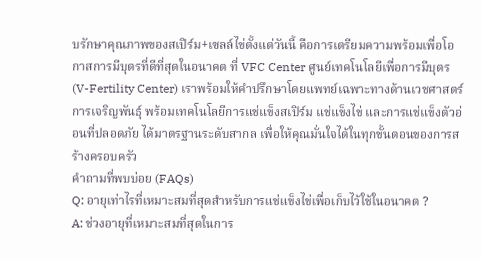บรักษาคุณภาพของสเปิร์ม+เซลล์ไข่ตั้งแต่วันนี้ คือการเตรียมความพร้อมเพื่อโอกาสการมีบุตรที่ดีที่สุดในอนาคต ที่ VFC Center ศูนย์เทคโนโลยีเพื่อการมีบุตร (V-Fertility Center) เราพร้อมให้คำปรึกษาโดยแพทย์เฉพาะทางด้านเวชศาสตร์การเจริญพันธุ์ พร้อมเทคโนโลยีการแช่แข็งสเปิร์ม แช่แข็งไข่ และการแช่แข็งตัวอ่อนที่ปลอดภัย ได้มาตรฐานระดับสากล เพื่อให้คุณมั่นใจได้ในทุกขั้นตอนของการสร้างครอบครัว
คำถามที่พบบ่อย (FAQs)
Q: อายุเท่าไรที่เหมาะสมที่สุดสำหรับการแช่แข็งไข่เพื่อเก็บไว้ใช้ในอนาคต ?
A: ช่วงอายุที่เหมาะสมที่สุดในการ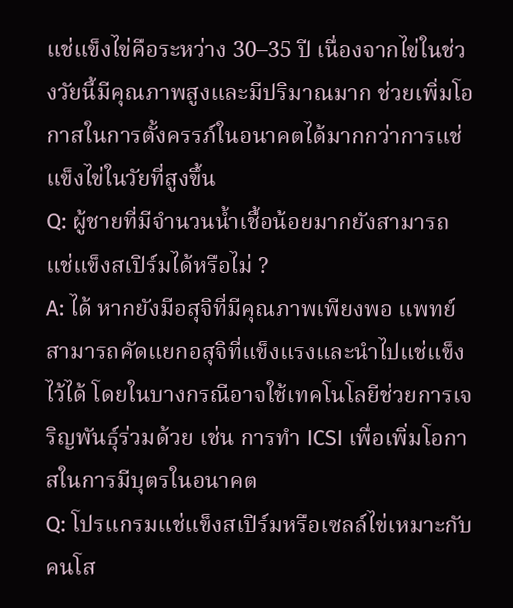แช่แข็งไข่คือระหว่าง 30–35 ปี เนื่องจากไข่ในช่วงวัยนี้มีคุณภาพสูงและมีปริมาณมาก ช่วยเพิ่มโอกาสในการตั้งครรภ์ในอนาคตได้มากกว่าการแช่แข็งไข่ในวัยที่สูงขึ้น
Q: ผู้ชายที่มีจำนวนน้ำเชื้อน้อยมากยังสามารถแช่แข็งสเปิร์มได้หรือไม่ ?
A: ได้ หากยังมีอสุจิที่มีคุณภาพเพียงพอ แพทย์สามารถคัดแยกอสุจิที่แข็งแรงและนำไปแช่แข็งไว้ได้ โดยในบางกรณีอาจใช้เทคโนโลยีช่วยการเจริญพันธุ์ร่วมด้วย เช่น การทำ ICSI เพื่อเพิ่มโอกาสในการมีบุตรในอนาคต
Q: โปรแกรมแช่แข็งสเปิร์มหรือเซลล์ไข่เหมาะกับคนโส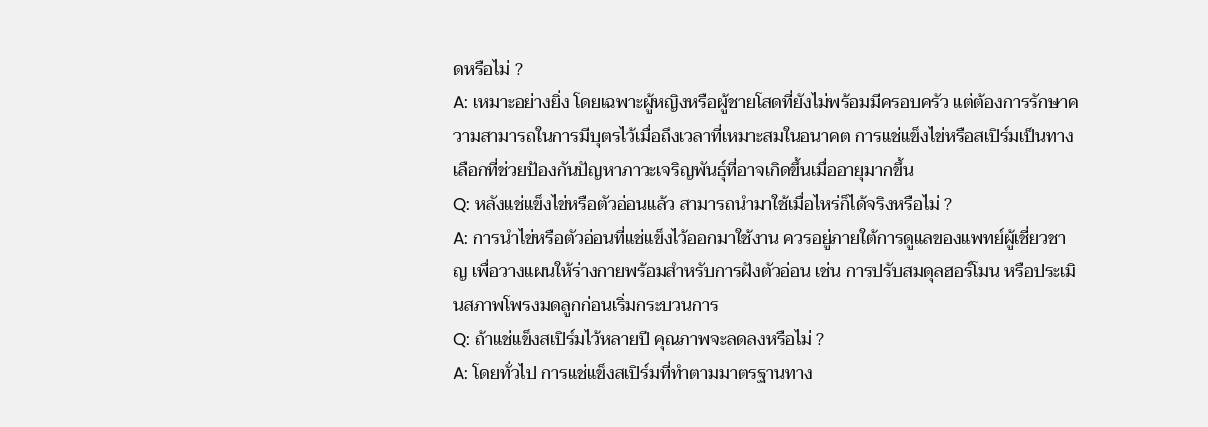ดหรือไม่ ?
A: เหมาะอย่างยิ่ง โดยเฉพาะผู้หญิงหรือผู้ชายโสดที่ยังไม่พร้อมมีครอบครัว แต่ต้องการรักษาความสามารถในการมีบุตรไว้เมื่อถึงเวลาที่เหมาะสมในอนาคต การแช่แข็งไข่หรือสเปิร์มเป็นทางเลือกที่ช่วยป้องกันปัญหาภาวะเจริญพันธุ์ที่อาจเกิดขึ้นเมื่ออายุมากขึ้น
Q: หลังแช่แข็งไข่หรือตัวอ่อนแล้ว สามารถนำมาใช้เมื่อไหร่ก็ได้จริงหรือไม่ ?
A: การนำไข่หรือตัวอ่อนที่แช่แข็งไว้ออกมาใช้งาน ควรอยู่ภายใต้การดูแลของแพทย์ผู้เชี่ยวชาญ เพื่อวางแผนให้ร่างกายพร้อมสำหรับการฝังตัวอ่อน เช่น การปรับสมดุลฮอร์โมน หรือประเมินสภาพโพรงมดลูกก่อนเริ่มกระบวนการ
Q: ถ้าแช่แข็งสเปิร์มไว้หลายปี คุณภาพจะลดลงหรือไม่ ?
A: โดยทั่วไป การแช่แข็งสเปิร์มที่ทำตามมาตรฐานทาง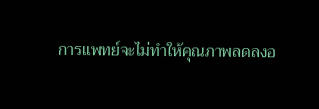การแพทย์จะไม่ทำให้คุณภาพลดลงอ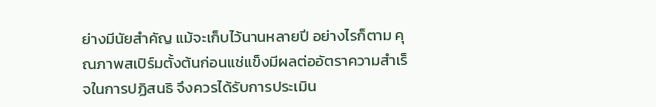ย่างมีนัยสำคัญ แม้จะเก็บไว้นานหลายปี อย่างไรก็ตาม คุณภาพสเปิร์มตั้งต้นก่อนแช่แข็งมีผลต่ออัตราความสำเร็จในการปฏิสนธิ จึงควรได้รับการประเมิน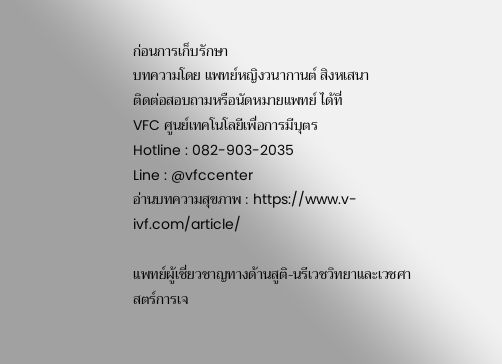ก่อนการเก็บรักษา
บทความโดย แพทย์หญิงวนากานต์ สิงหเสนา
ติดต่อสอบถามหรือนัดหมายแพทย์ ได้ที่
VFC ศูนย์เทคโนโลยีเพื่อการมีบุตร
Hotline : 082-903-2035
Line : @vfccenter
อ่านบทความสุขภาพ : https://www.v-ivf.com/article/

แพทย์ผู้เชี่ยวชาญทางด้านสูติ-นรีเวชวิทยาและเวชศาสตร์การเจ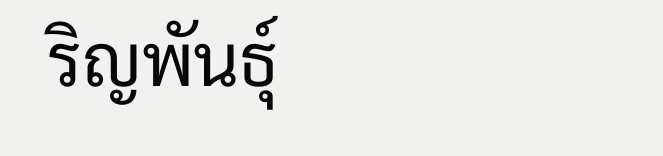ริญพันธุ์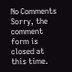No Comments
Sorry, the comment form is closed at this time.